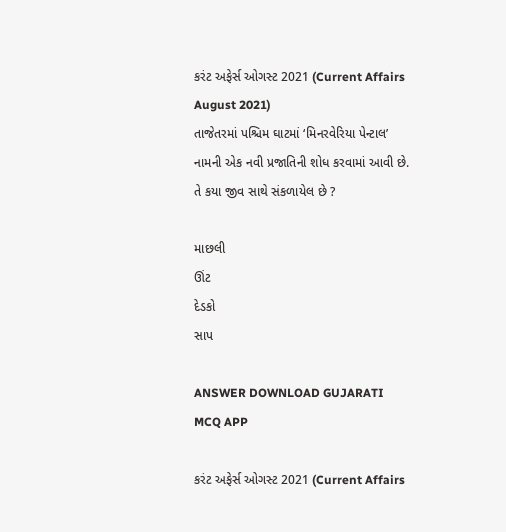કરંટ અફેર્સ ઓગસ્ટ 2021 (Current Affairs August 2021)
તાજેતરમાં પશ્ચિમ ઘાટમાં ‘મિનરવેરિયા પેન્ટાલ’ નામની એક નવી પ્રજાતિની શોધ કરવામાં આવી છે. તે કયા જીવ સાથે સંકળાયેલ છે ?

માછલી
ઊંટ
દેડકો
સાપ

ANSWER DOWNLOAD GUJARATI MCQ APP

કરંટ અફેર્સ ઓગસ્ટ 2021 (Current Affairs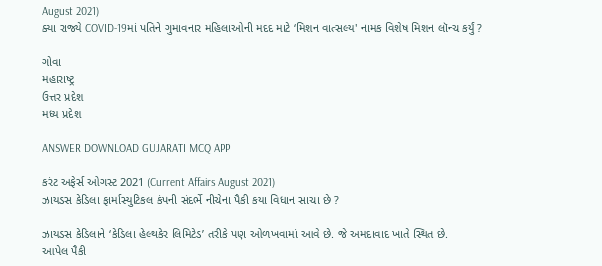August 2021)
ક્યા રાજ્યે COVID-19માં પતિને ગુમાવનાર મહિલાઓની મદદ માટે ‘મિશન વાત્સલ્ય' નામક વિશેષ મિશન લૉન્ચ કર્યું ?

ગોવા
મહારાષ્ટ્ર
ઉત્તર પ્રદેશ
મધ્ય પ્રદેશ

ANSWER DOWNLOAD GUJARATI MCQ APP

કરંટ અફેર્સ ઓગસ્ટ 2021 (Current Affairs August 2021)
ઝાયડસ કેડિલા ફાર્માસ્યુટિકલ કંપની સંદર્ભે નીચેના પૈકી કયા વિધાન સાચા છે ?

ઝાયડસ કેડિલાને ‘કેડિલા હેલ્થકેર લિમિટેડ’ તરીકે પણ ઓળખવામાં આવે છે. જે અમદાવાદ ખાતે સ્થિત છે.
આપેલ પૈકી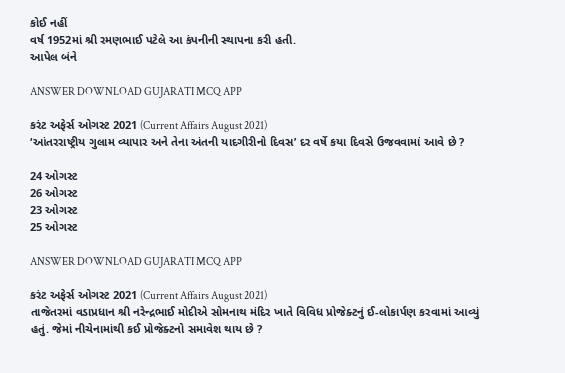કોઈ નહીં
વર્ષ 1952માં શ્રી રમણભાઈ પટેલે આ કંપનીની સ્થાપના કરી હતી.
આપેલ બંને

ANSWER DOWNLOAD GUJARATI MCQ APP

કરંટ અફેર્સ ઓગસ્ટ 2021 (Current Affairs August 2021)
‘આંતરરાષ્ટ્રીય ગુલામ વ્યાપાર અને તેના અંતની યાદગીરીનો દિવસ’ દર વર્ષે કયા દિવસે ઉજવવામાં આવે છે ?

24 ઓગસ્ટ
26 ઓગસ્ટ
23 ઓગસ્ટ
25 ઓગસ્ટ

ANSWER DOWNLOAD GUJARATI MCQ APP

કરંટ અફેર્સ ઓગસ્ટ 2021 (Current Affairs August 2021)
તાજેતરમાં વડાપ્રધાન શ્રી નરેન્દ્રભાઈ મોદીએ સોમનાથ મંદિર ખાતે વિવિધ પ્રોજેક્ટનું ઈ-લોકાર્પણ કરવામાં આવ્યું હતું. જેમાં નીચેનામાંથી કઈ પ્રોજેક્ટનો સમાવેશ થાય છે ?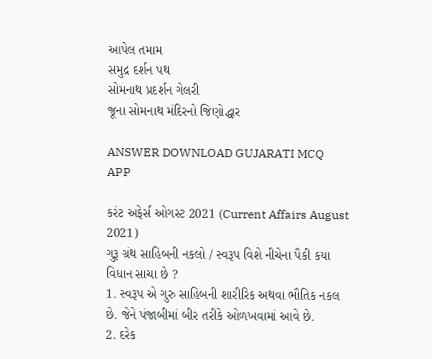આપેલ તમામ
સમુદ્ર દર્શન પથ
સોમનાથ પ્રદર્શન ગેલરી
જૂના સોમનાથ મંદિરનો જિણોદ્ધાર

ANSWER DOWNLOAD GUJARATI MCQ APP

કરંટ અફેર્સ ઓગસ્ટ 2021 (Current Affairs August 2021)
ગુરૂ ગ્રંથ સાહિબની નકલો / સ્વરૂપ વિશે નીચેના પૈકી કયા વિધાન સાચા છે ?
1. સ્વરૂપ એ ગુરુ સાહિબની શારીરિક અથવા ભૌતિક નકલ છે. જેને પંજાબીમાં બીર તરીકે ઓળખવામાં આવે છે.
2. દરેક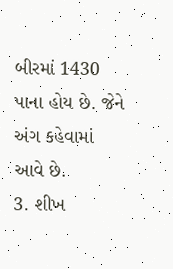બીરમાં 1430 પાના હોય છે. જેને અંગ કહેવામાં આવે છે.
3. શીખ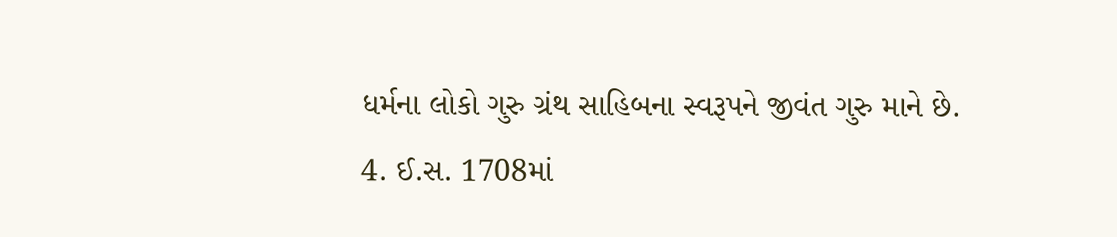ધર્મના લોકો ગુરુ ગ્રંથ સાહિબના સ્વરૂપને જીવંત ગુરુ માને છે.
4. ઈ.સ. 1708માં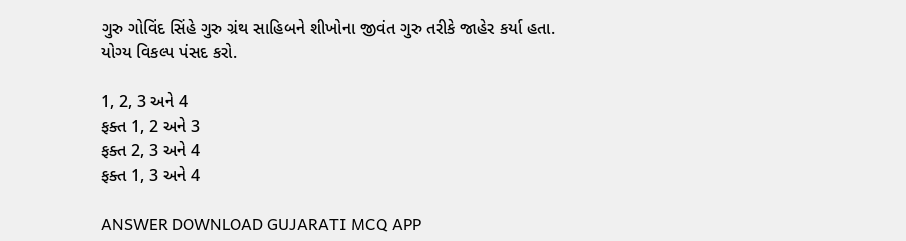ગુરુ ગોવિંદ સિંહે ગુરુ ગ્રંથ સાહિબને શીખોના જીવંત ગુરુ તરીકે જાહેર કર્યા હતા.
યોગ્ય વિકલ્પ પંસદ કરો.

1, 2, 3 અને 4
ફક્ત 1, 2 અને 3
ફક્ત 2, 3 અને 4
ફક્ત 1, 3 અને 4

ANSWER DOWNLOAD GUJARATI MCQ APP